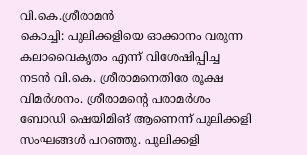വി.കെ.ശ്രീരാമൻ
കൊച്ചി: പുലിക്കളിയെ ഓക്കാനം വരുന്ന കലാവൈകൃതം എന്ന് വിശേഷിപ്പിച്ച നടൻ വി.കെ. ശ്രീരാമനെതിരേ രൂക്ഷ വിമർശനം. ശ്രീരാമന്റെ പരാമർശം ബോഡി ഷെയിമിങ് ആണെന്ന് പുലിക്കളി സംഘങ്ങൾ പറഞ്ഞു. പുലിക്കളി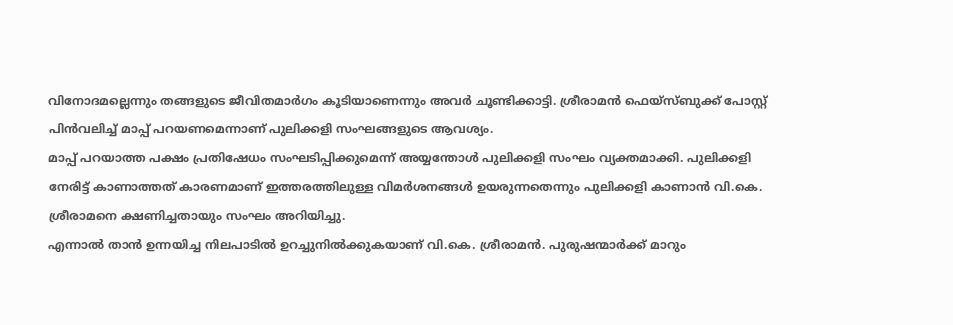വിനോദമല്ലെന്നും തങ്ങളുടെ ജീവിതമാർഗം കൂടിയാണെന്നും അവർ ചൂണ്ടിക്കാട്ടി. ശ്രീരാമൻ ഫെയ്സ്ബുക്ക് പോസ്റ്റ് പിൻവലിച്ച് മാപ്പ് പറയണമെന്നാണ് പുലിക്കളി സംഘങ്ങളുടെ ആവശ്യം.
മാപ്പ് പറയാത്ത പക്ഷം പ്രതിഷേധം സംഘടിപ്പിക്കുമെന്ന് അയ്യന്തോൾ പുലിക്കളി സംഘം വ്യക്തമാക്കി. പുലിക്കളി നേരിട്ട് കാണാത്തത് കാരണമാണ് ഇത്തരത്തിലുള്ള വിമർശനങ്ങൾ ഉയരുന്നതെന്നും പുലിക്കളി കാണാൻ വി.കെ. ശ്രീരാമനെ ക്ഷണിച്ചതായും സംഘം അറിയിച്ചു.
എന്നാൽ താൻ ഉന്നയിച്ച നിലപാടിൽ ഉറച്ചുനിൽക്കുകയാണ് വി.കെ. ശ്രീരാമൻ. പുരുഷന്മാർക്ക് മാറും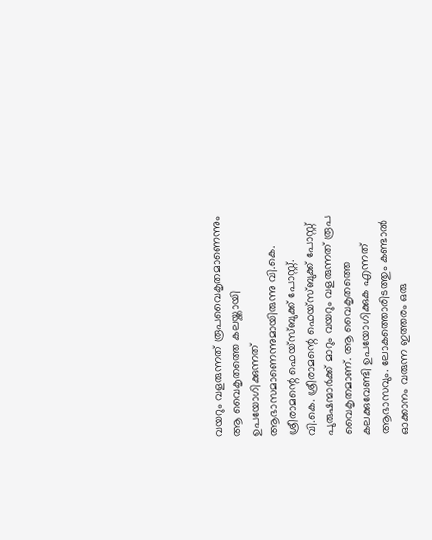വയറും വളരുന്നത് രൂപവൈകൃതമാണെന്നും ആ വൈകൃതത്തെ കലയ്ക്കായി ഉപയോഗിക്കുന്നത് ആഭാസമാണെന്നുമായിരുന്നു വി.കെ. ശ്രീരാമന്റെ ഫെയ്സ്ബുക്ക് പോസ്റ്റ്.
വി.കെ. ശ്രീരാമന്റെ ഫെയ്സ്ബുക്ക് പോസ്റ്റ്
പുരുഷന്മാർക്ക് മാറും വയറും വളരുന്നത് രൂപ വൈകൃതമാണ്. ആ വൈകൃതത്തെ കലക്കുവേണ്ടി ഉപയോഗിക്കുക എന്നത് ആഭാസവും. ലോകത്തൊരിടത്തും കണ്ടാൽ ഓക്കാനം വരുന്ന ഇത്തരം ഒരു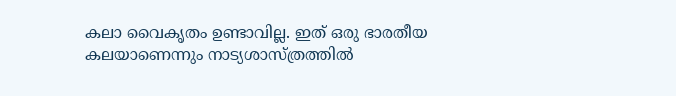കലാ വൈകൃതം ഉണ്ടാവില്ല. ഇത് ഒരു ഭാരതീയ കലയാണെന്നും നാട്യശാസ്ത്രത്തിൽ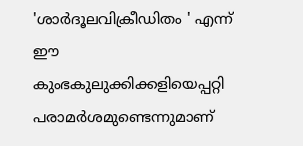'ശാർദൂലവിക്രീഡിതം ' എന്ന് ഈ കുംഭകുലുക്കിക്കളിയെപ്പറ്റി പരാമർശമുണ്ടെന്നുമാണ്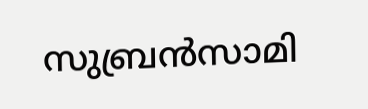സുബ്രൻസാമി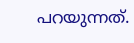പറയുന്നത്.